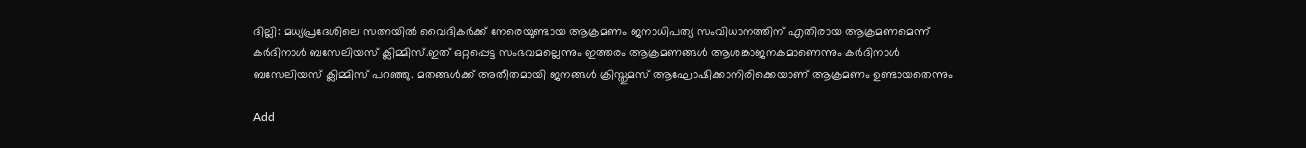ദില്ലി: മധ്യപ്രദേശിലെ സത്നയിൽ വൈദികർക്ക് നേരെയുണ്ടായ ആക്രമണം ജനാധിപത്യ സംവിധാനത്തിന് എതിരായ ആക്രമണമെന്ന് കർദിനാൾ ബസേലിയസ് ക്ലിമ്മിസ്.ഇത് ഒറ്റപ്പെട്ട സംഭവമല്ലെന്നും ഇത്തരം ആക്രമണങ്ങള്‍ ആശങ്കാജനകമാണെന്നും കർദിനാൾ ബസേലിയസ് ക്ലിമ്മിസ് പറഞ്ഞു. മതങ്ങൾക്ക് അതീതമായി ജനങ്ങൾ ക്രിസ്തുമസ് ആഘോഷിക്കാനിരിക്കെയാണ് ആക്രമണം ഉണ്ടായതെന്നും

Add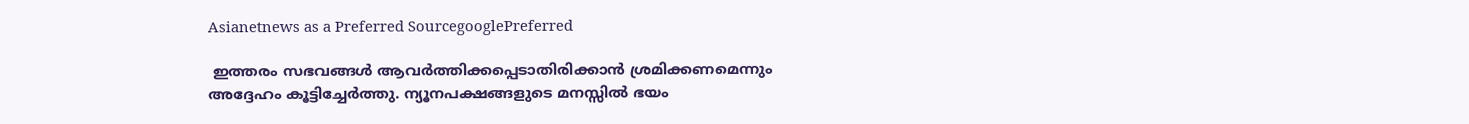Asianetnews as a Preferred SourcegooglePreferred

 ഇത്തരം സഭവങ്ങൾ ആവർത്തിക്കപ്പെടാതിരിക്കാൻ ശ്രമിക്കണമെന്നും അദ്ദേഹം കൂട്ടിച്ചേര്‍ത്തു. ന്യൂനപക്ഷങ്ങളുടെ മനസ്സിൽ ഭയം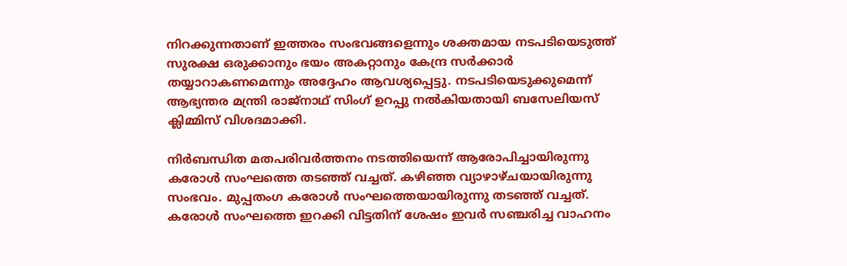നിറക്കുന്നതാണ് ഇത്തരം സംഭവങ്ങളെന്നും ശക്തമായ നടപടിയെടുത്ത് സുരക്ഷ ഒരുക്കാനും ഭയം അകറ്റാനും കേന്ദ്ര സർക്കാർ തയ്യാറാകണമെന്നും അദ്ദേഹം ആവശ്യപ്പെട്ടു. നടപടിയെടുക്കുമെന്ന് ആഭ്യന്തര മന്ത്രി രാജ്‌നാഥ് സിംഗ് ഉറപ്പു നൽകിയതായി ബസേലിയസ് ക്ലിമ്മിസ് വിശദമാക്കി.

നിര്‍ബന്ധിത മതപരിവര്‍ത്തനം നടത്തിയെന്ന് ആരോപിച്ചായിരുന്നു കരോള്‍ സംഘത്തെ തടഞ്ഞ് വച്ചത്. കഴിഞ്ഞ വ്യാഴാഴ്ചയായിരുന്നു സംഭവം. മുപ്പതംഗ കരോള്‍ സംഘത്തെയായിരുന്നു തട‌ഞ്ഞ് വച്ചത്. കരോള്‍ സംഘത്തെ ഇറക്കി വിട്ടതിന് ശേഷം ഇവര്‍ സഞ്ചരിച്ച വാഹനം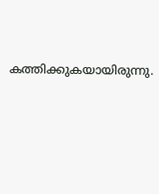കത്തിക്കുകയായിരുന്നു.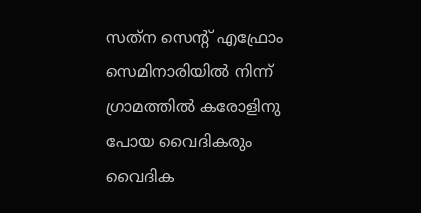സത്‌ന സെന്റ് എഫ്രോം സെമിനാരിയില്‍ നിന്ന് ഗ്രാമത്തില്‍ കരോളിനു പോയ വൈദികരും വൈദിക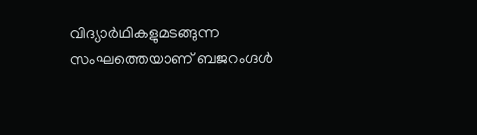വിദ്യാര്‍ഥികളുമടങ്ങുന്ന സംഘത്തെയാണ് ബജറംഗ്ദള്‍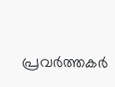പ്രവര്‍ത്തകര്‍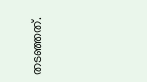തടഞ്ഞത്.